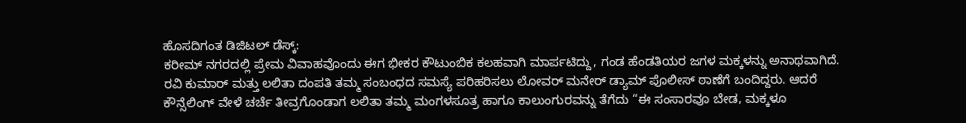ಹೊಸದಿಗಂತ ಡಿಜಿಟಲ್ ಡೆಸ್ಕ್:
ಕರೀಮ್ ನಗರದಲ್ಲಿ ಪ್ರೇಮ ವಿವಾಹವೊಂದು ಈಗ ಭೀಕರ ಕೌಟುಂಬಿಕ ಕಲಹವಾಗಿ ಮಾರ್ಪಟಿದ್ದು, ಗಂಡ ಹೆಂಡತಿಯರ ಜಗಳ ಮಕ್ಕಳನ್ನು ಅನಾಥವಾಗಿದೆ.
ರವಿ ಕುಮಾರ್ ಮತ್ತು ಲಲಿತಾ ದಂಪತಿ ತಮ್ಮ ಸಂಬಂಧದ ಸಮಸ್ಯೆ ಪರಿಹರಿಸಲು ಲೋವರ್ ಮನೇರ್ ಡ್ಯಾಮ್ ಪೊಲೀಸ್ ಠಾಣೆಗೆ ಬಂದಿದ್ದರು. ಆದರೆ ಕೌನ್ಸೆಲಿಂಗ್ ವೇಳೆ ಚರ್ಚೆ ತೀವ್ರಗೊಂಡಾಗ ಲಲಿತಾ ತಮ್ಮ ಮಂಗಳಸೂತ್ರ ಹಾಗೂ ಕಾಲುಂಗುರವನ್ನು ತೆಗೆದು “ಈ ಸಂಸಾರವೂ ಬೇಡ, ಮಕ್ಕಳೂ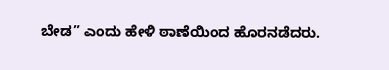ಬೇಡ” ಎಂದು ಹೇಳಿ ಠಾಣೆಯಿಂದ ಹೊರನಡೆದರು.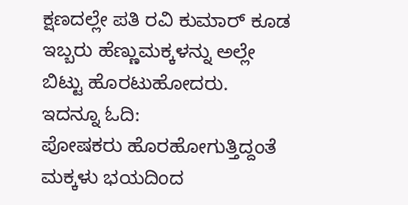ಕ್ಷಣದಲ್ಲೇ ಪತಿ ರವಿ ಕುಮಾರ್ ಕೂಡ ಇಬ್ಬರು ಹೆಣ್ಣುಮಕ್ಕಳನ್ನು ಅಲ್ಲೇ ಬಿಟ್ಟು ಹೊರಟುಹೋದರು.
ಇದನ್ನೂ ಓದಿ:
ಪೋಷಕರು ಹೊರಹೋಗುತ್ತಿದ್ದಂತೆ ಮಕ್ಕಳು ಭಯದಿಂದ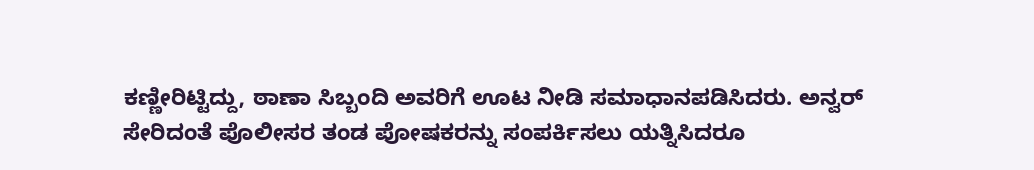ಕಣ್ಣೀರಿಟ್ಟಿದ್ದು, ಠಾಣಾ ಸಿಬ್ಬಂದಿ ಅವರಿಗೆ ಊಟ ನೀಡಿ ಸಮಾಧಾನಪಡಿಸಿದರು. ಅನ್ವರ್ ಸೇರಿದಂತೆ ಪೊಲೀಸರ ತಂಡ ಪೋಷಕರನ್ನು ಸಂಪರ್ಕಿಸಲು ಯತ್ನಿಸಿದರೂ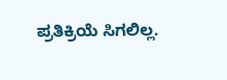ಪ್ರತಿಕ್ರಿಯೆ ಸಿಗಲಿಲ್ಲ.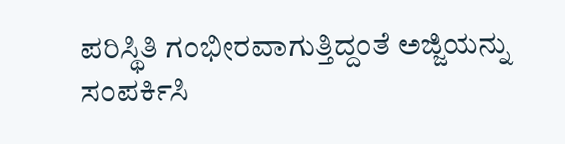ಪರಿಸ್ಥಿತಿ ಗಂಭೀರವಾಗುತ್ತಿದ್ದಂತೆ ಅಜ್ಜಿಯನ್ನು ಸಂಪರ್ಕಿಸಿ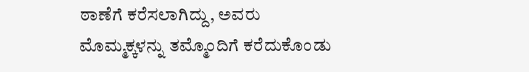ಠಾಣೆಗೆ ಕರೆಸಲಾಗಿದ್ದು, ಅವರು ಮೊಮ್ಮಕ್ಕಳನ್ನು ತಮ್ಮೊಂದಿಗೆ ಕರೆದುಕೊಂಡು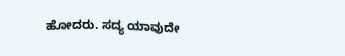ಹೋದರು. ಸದ್ಯ ಯಾವುದೇ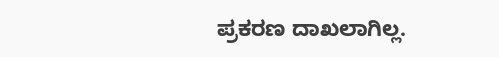ಪ್ರಕರಣ ದಾಖಲಾಗಿಲ್ಲ.